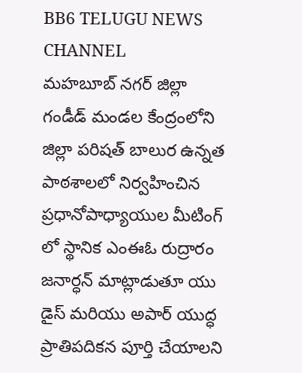BB6 TELUGU NEWS CHANNEL
మహబూబ్ నగర్ జిల్లా గండీడ్ మండల కేంద్రంలోని జిల్లా పరిషత్ బాలుర ఉన్నత పాఠశాలలో నిర్వహించిన ప్రధానోపాధ్యాయుల మీటింగ్ లో స్థానిక ఎంఈఓ రుద్రారం జనార్ధన్ మాట్లాడుతూ యు డైస్ మరియు అపార్ యుద్ధ ప్రాతిపదికన పూర్తి చేయాలని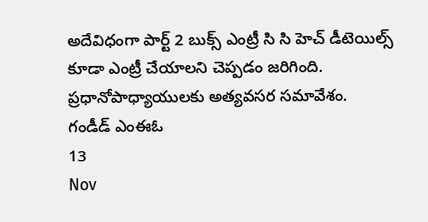అదేవిధంగా పార్ట్ 2 బుక్స్ ఎంట్రీ సి సి హెచ్ డీటెయిల్స్ కూడా ఎంట్రీ చేయాలని చెప్పడం జరిగింది.
ప్రధానోపాధ్యాయులకు అత్యవసర సమావేశం. గండీడ్ ఎంఈఓ
13
Nov